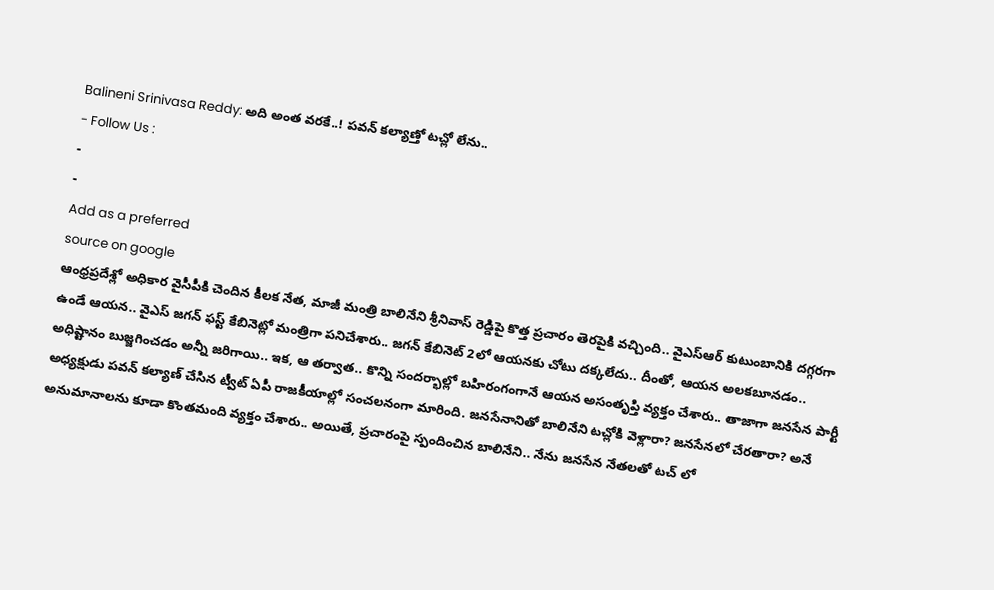Balineni Srinivasa Reddy: అది అంత వరకే..! పవన్ కల్యాణ్తో టచ్లో లేను..
- Follow Us :
-
-
Add as a preferred
source on google
ఆంధ్రప్రదేశ్లో అధికార వైసీపీకి చెందిన కీలక నేత, మాజీ మంత్రి బాలినేని శ్రీనివాస్ రెడ్డిపై కొత్త ప్రచారం తెరపైకి వచ్చింది.. వైఎస్ఆర్ కుటుంబానికి దగ్గరగా ఉండే ఆయన.. వైఎస్ జగన్ ఫస్ట్ కేబినెట్లో మంత్రిగా పనిచేశారు.. జగన్ కేబినెట్ 2లో ఆయనకు చోటు దక్కలేదు.. దీంతో, ఆయన అలకబూనడం.. అధిష్టానం బుజ్జగించడం అన్నీ జరిగాయి.. ఇక, ఆ తర్వాత.. కొన్ని సందర్భాల్లో బహిరంగంగానే ఆయన అసంతృప్తి వ్యక్తం చేశారు.. తాజాగా జనసేన పార్టీ అధ్యక్షుడు పవన్ కల్యాణ్ చేసిన ట్వీట్ ఏపీ రాజకీయాల్లో సంచలనంగా మారింది. జనసేనానితో బాలినేని టచ్లోకి వెళ్లారా? జనసేనలో చేరతారా? అనే అనుమానాలను కూడా కొంతమంది వ్యక్తం చేశారు.. అయితే, ప్రచారంపై స్పందించిన బాలినేని.. నేను జనసేన నేతలతో టచ్ లో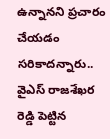ఉన్నానని ప్రచారం చేయడం సరికాదన్నారు.. వైఎస్ రాజశేఖర రెడ్డి పెట్టిన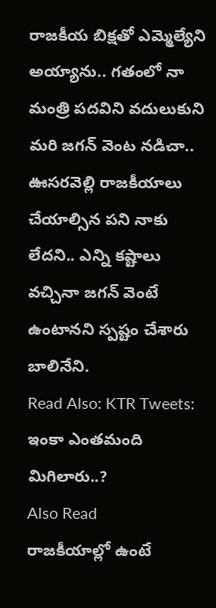రాజకీయ బిక్షతో ఎమ్మెల్యేని అయ్యాను.. గతంలో నా మంత్రి పదవిని వదులుకుని మరి జగన్ వెంట నడిచా.. ఊసరవెల్లి రాజకీయాలు చేయాల్సిన పని నాకు లేదని.. ఎన్ని కష్టాలు వచ్చినా జగన్ వెంటే ఉంటానని స్పష్టం చేశారు బాలినేని.
Read Also: KTR Tweets: ఇంకా ఎంతమంది మిగిలారు..?
Also Read
రాజకీయాల్లో ఉంటే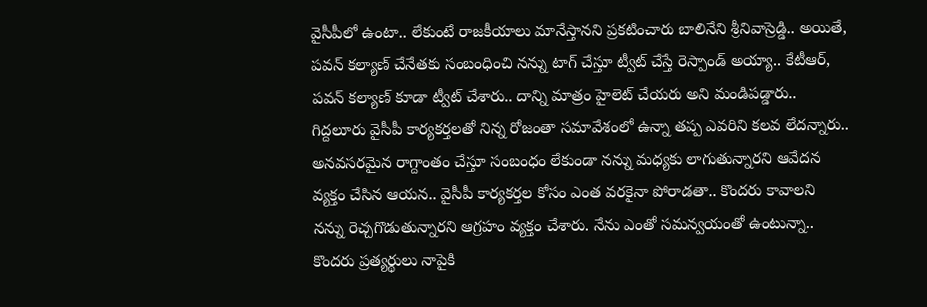వైసీపీలో ఉంటా.. లేకుంటే రాజకీయాలు మానేస్తానని ప్రకటించారు బాలినేని శ్రీనివాస్రెడ్డి.. అయితే, పవన్ కల్యాణ్ చేనేతకు సంబంధించి నన్ను టాగ్ చేస్తూ ట్వీట్ చేస్తే రెస్పాండ్ అయ్యా.. కేటీఆర్, పవన్ కల్యాణ్ కూడా ట్వీట్ చేశారు.. దాన్ని మాత్రం హైలెట్ చేయరు అని మండిపడ్డారు.. గిద్దలూరు వైసీపీ కార్యకర్తలతో నిన్న రోజంతా సమావేశంలో ఉన్నా తప్ప ఎవరిని కలవ లేదన్నారు.. అనవసరమైన రాగ్దాంతం చేస్తూ సంబంధం లేకుండా నన్ను మధ్యకు లాగుతున్నారని ఆవేదన వ్యక్తం చేసిన ఆయన.. వైసీపీ కార్యకర్తల కోసం ఎంత వరకైనా పోరాడతా.. కొందరు కావాలని నన్ను రెచ్చగొడుతున్నారని ఆగ్రహం వ్యక్తం చేశారు. నేను ఎంతో సమన్వయంతో ఉంటున్నా.. కొందరు ప్రత్యర్థులు నాపైకి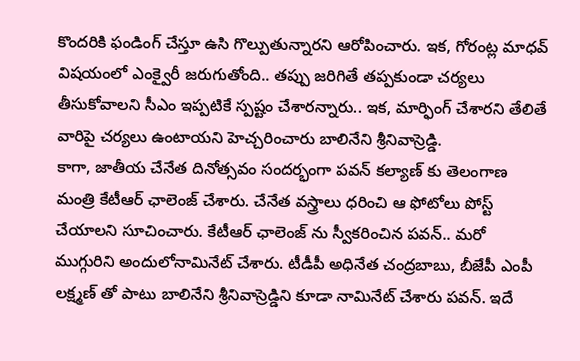కొందరికి ఫండింగ్ చేస్తూ ఉసి గొల్పుతున్నారని ఆరోపించారు. ఇక, గోరంట్ల మాధవ్ విషయంలో ఎంక్వైరీ జరుగుతోంది.. తప్పు జరిగితే తప్పకుండా చర్యలు తీసుకోవాలని సీఎం ఇప్పటికే స్పష్టం చేశారన్నారు.. ఇక, మార్ఫింగ్ చేశారని తేలితే వారిపై చర్యలు ఉంటాయని హెచ్చరించారు బాలినేని శ్రీనివాస్రెడ్డి.
కాగా, జాతీయ చేనేత దినోత్సవం సందర్భంగా పవన్ కల్యాణ్ కు తెలంగాణ మంత్రి కేటీఆర్ ఛాలెంజ్ చేశారు. చేనేత వస్త్రాలు ధరించి ఆ ఫోటోలు పోస్ట్ చేయాలని సూచించారు. కేటీఆర్ ఛాలెంజ్ ను స్వీకరించిన పవన్.. మరో ముగ్గురిని అందులోనామినేట్ చేశారు. టీడీపీ అధినేత చంద్రబాబు, బీజేపీ ఎంపీ లక్ష్మణ్ తో పాటు బాలినేని శ్రీనివాస్రెడ్డిని కూడా నామినేట్ చేశారు పవన్. ఇదే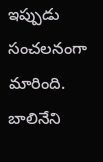ఇప్పుడు సంచలనంగా మారింది. బాలినేని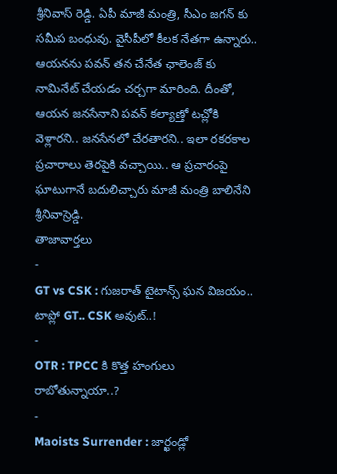శ్రీనివాస్ రెడ్డి. ఏపీ మాజీ మంత్రి, సీఎం జగన్ కు సమీప బంధువు. వైసీపీలో కీలక నేతగా ఉన్నారు.. ఆయనను పవన్ తన చేనేత ఛాలెంజ్ కు నామినేట్ చేయడం చర్చగా మారింది. దీంతో, ఆయన జనసేనాని పవన్ కల్యాణ్తో టచ్లోకి వెళ్లారని.. జనసేనలో చేరతారని.. ఇలా రకరకాల ప్రచారాలు తెరపైకి వచ్చాయి.. ఆ ప్రచారంపై ఘాటుగానే బదులిచ్చారు మాజీ మంత్రి బాలినేని శ్రీనివాస్రెడ్డి.
తాజావార్తలు
-
GT vs CSK : గుజరాత్ టైటాన్స్ ఘన విజయం.. టాప్లో GT.. CSK అవుట్..!
-
OTR : TPCC కి కొత్త హంగులు రాబోతున్నాయా..?
-
Maoists Surrender : జార్ఖండ్లో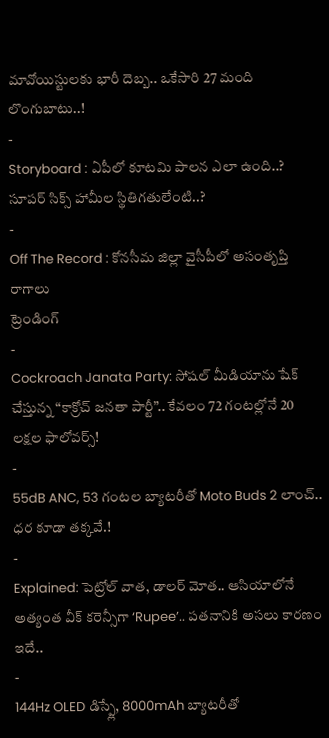మావోయిస్టులకు భారీ దెబ్బ.. ఒకేసారి 27 మంది లొంగుబాటు..!
-
Storyboard : ఏపీలో కూటమి పాలన ఎలా ఉంది..? సూపర్ సిక్స్ హామీల స్థితిగతులేంటి..?
-
Off The Record : కోనసీమ జిల్లా వైసీపీలో అసంతృప్తి రాగాలు
ట్రెండింగ్
-
Cockroach Janata Party: సోషల్ మీడియాను షేక్ చేస్తున్న “కాక్రోచ్ జనతా పార్టీ”.. కేవలం 72 గంటల్లోనే 20 లక్షల ఫాలోవర్స్!
-
55dB ANC, 53 గంటల బ్యాటరీతో Moto Buds 2 లాంచ్.. ధర కూడా తక్కవే.!
-
Explained: పెట్రోల్ వాత, డాలర్ మోత.. ఆసియాలోనే అత్యంత వీక్ కరెన్సీగా ‘Rupee’.. పతనానికి అసలు కారణం ఇదే..
-
144Hz OLED డిస్ప్లే, 8000mAh బ్యాటరీతో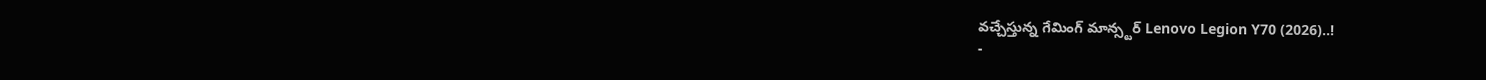వచ్చేస్తున్న గేమింగ్ మాన్స్టర్ Lenovo Legion Y70 (2026)..!
-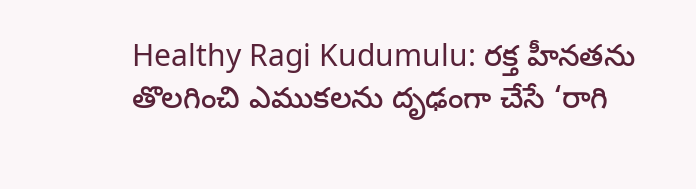Healthy Ragi Kudumulu: రక్త హీనతను తొలగించి ఎముకలను దృఢంగా చేసే ‘రాగి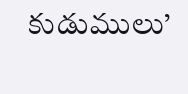కుడుములు’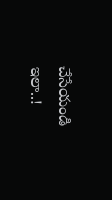చేసేయండి ఇలా..!